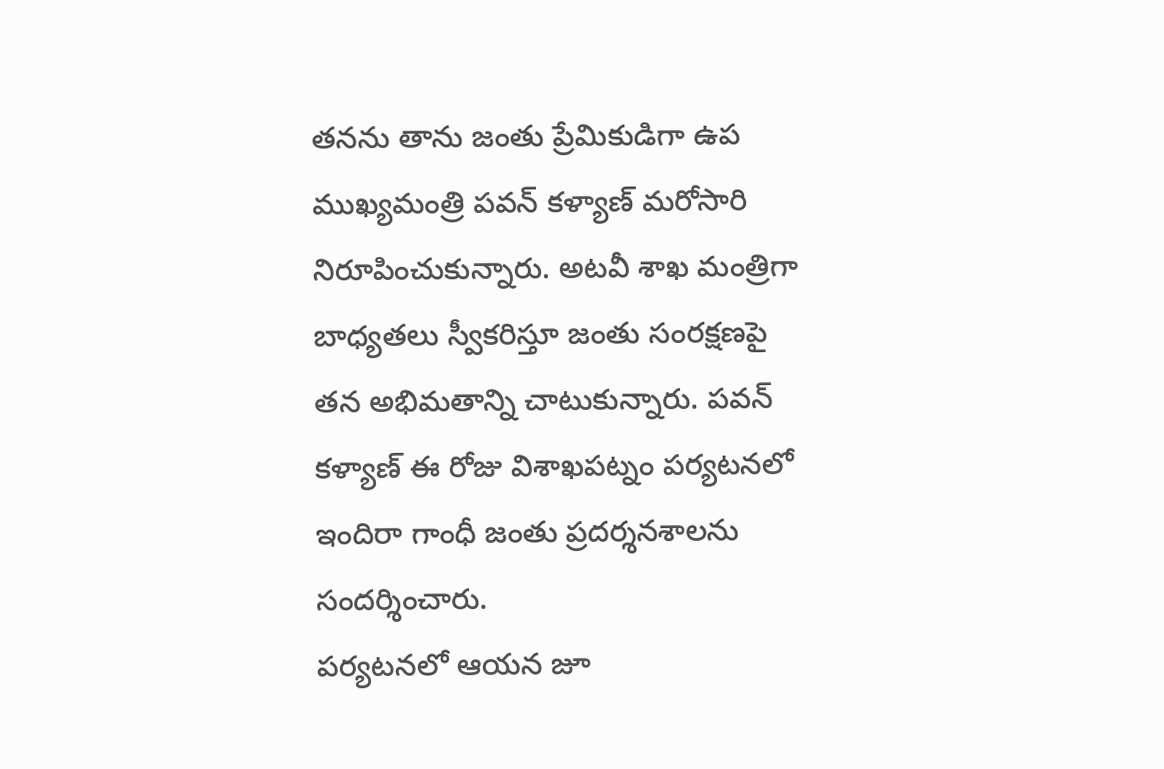తనను తాను జంతు ప్రేమికుడిగా ఉప ముఖ్యమంత్రి పవన్ కళ్యాణ్ మరోసారి నిరూపించుకున్నారు. అటవీ శాఖ మంత్రిగా బాధ్యతలు స్వీకరిస్తూ జంతు సంరక్షణపై తన అభిమతాన్ని చాటుకున్నారు. పవన్ కళ్యాణ్ ఈ రోజు విశాఖపట్నం పర్యటనలో ఇందిరా గాంధీ జంతు ప్రదర్శనశాలను సందర్శించారు.
పర్యటనలో ఆయన జూ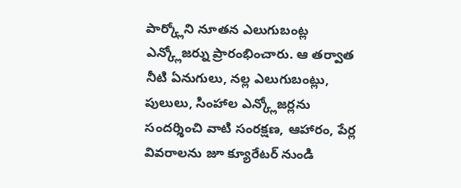పార్క్లోని నూతన ఎలుగుబంట్ల ఎన్క్లోజర్ను ప్రారంభించారు. ఆ తర్వాత నీటి ఏనుగులు, నల్ల ఎలుగుబంట్లు, పులులు, సింహాల ఎన్క్లోజర్లను సందర్శించి వాటి సంరక్షణ, ఆహారం, పేర్ల వివరాలను జూ క్యూరేటర్ నుండి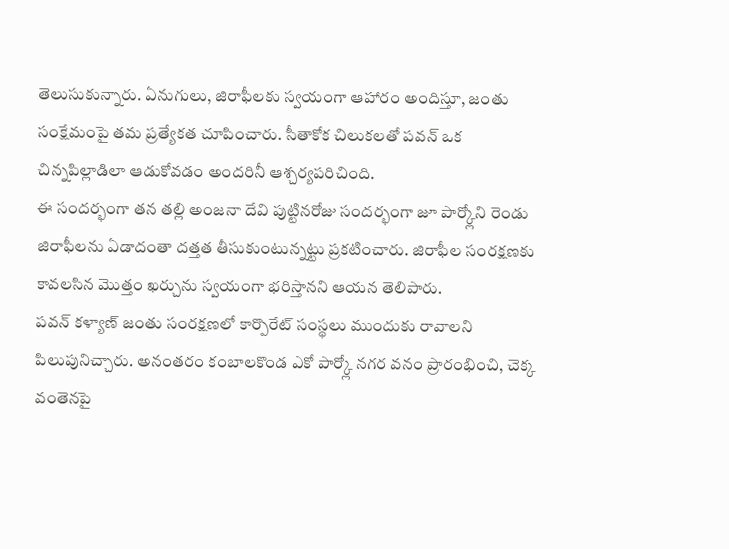తెలుసుకున్నారు. ఏనుగులు, జిరాఫీలకు స్వయంగా ఆహారం అందిస్తూ, జంతు సంక్షేమంపై తమ ప్రత్యేకత చూపించారు. సీతాకోక చిలుకలతో పవన్ ఒక చిన్నపిల్లాడిలా ఆడుకోవడం అందరినీ ఆశ్చర్యపరిచింది.
ఈ సందర్భంగా తన తల్లి అంజనా దేవి పుట్టినరోజు సందర్భంగా జూ పార్క్లోని రెండు జిరాఫీలను ఏడాదంతా దత్తత తీసుకుంటున్నట్టు ప్రకటించారు. జిరాఫీల సంరక్షణకు కావలసిన మొత్తం ఖర్చును స్వయంగా భరిస్తానని ఆయన తెలిపారు.
పవన్ కళ్యాణ్ జంతు సంరక్షణలో కార్పొరేట్ సంస్థలు ముందుకు రావాలని పిలుపునిచ్చారు. అనంతరం కంబాలకొండ ఎకో పార్క్లో నగర వనం ప్రారంభించి, చెక్క వంతెనపై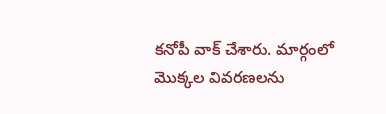కనోపీ వాక్ చేశారు. మార్గంలో మొక్కల వివరణలను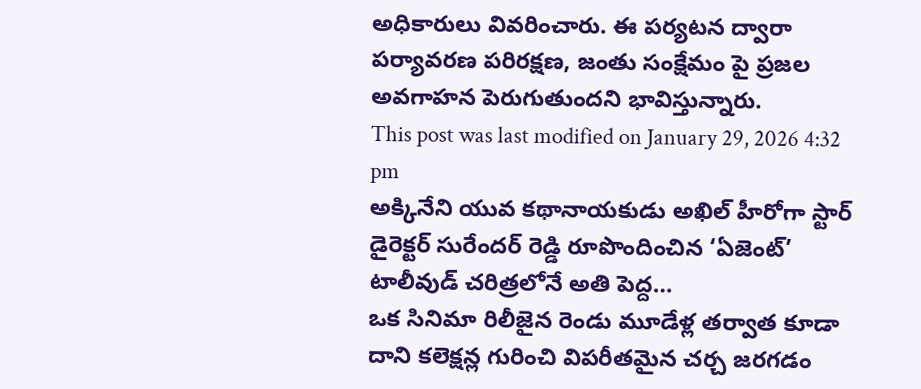అధికారులు వివరించారు. ఈ పర్యటన ద్వారా పర్యావరణ పరిరక్షణ, జంతు సంక్షేమం పై ప్రజల అవగాహన పెరుగుతుందని భావిస్తున్నారు.
This post was last modified on January 29, 2026 4:32 pm
అక్కినేని యువ కథానాయకుడు అఖిల్ హీరోగా స్టార్ డైరెక్టర్ సురేందర్ రెడ్డి రూపొందించిన ‘ఏజెంట్’ టాలీవుడ్ చరిత్రలోనే అతి పెద్ద…
ఒక సినిమా రిలీజైన రెండు మూడేళ్ల తర్వాత కూడా దాని కలెక్షన్ల గురించి విపరీతమైన చర్చ జరగడం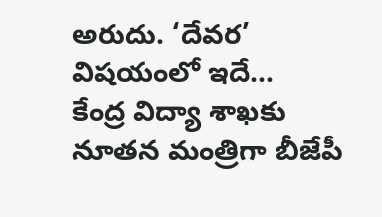అరుదు. ‘దేవర’ విషయంలో ఇదే…
కేంద్ర విద్యా శాఖకు నూతన మంత్రిగా బీజేపీ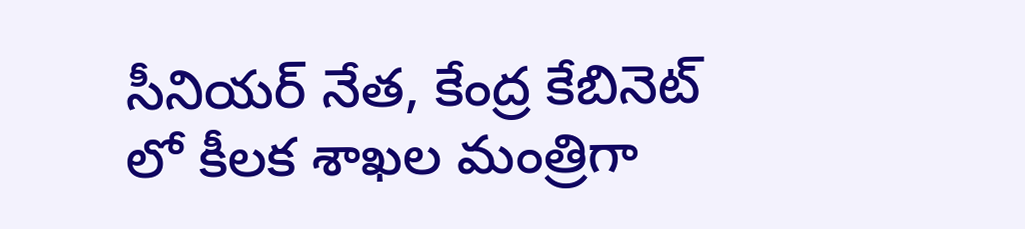సీనియర్ నేత, కేంద్ర కేబినెట్ లో కీలక శాఖల మంత్రిగా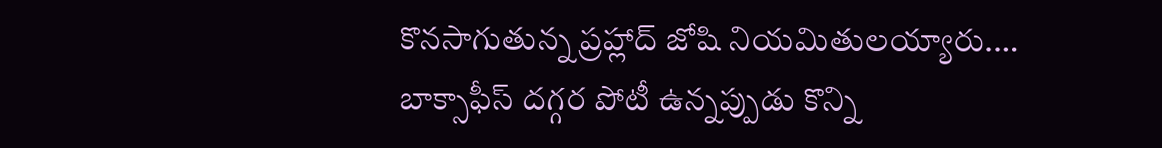కొనసాగుతున్న ప్రహ్లాద్ జోషి నియమితులయ్యారు.…
బాక్సాఫీస్ దగ్గర పోటీ ఉన్నప్పుడు కొన్ని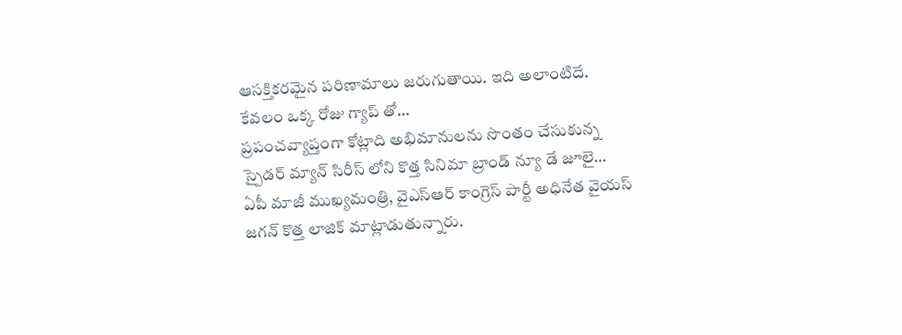ఆసక్తికరమైన పరిణామాలు జరుగుతాయి. ఇది అలాంటిదే. కేవలం ఒక్క రోజు గ్యాప్ తో…
ప్రపంచవ్యాప్తంగా కోట్లాది అభిమానులను సొంతం చేసుకున్న స్పైడర్ మ్యాన్ సిరీస్ లోని కొత్త సినిమా బ్రాండ్ న్యూ డే జూలై…
ఏపీ మాజీ ముఖ్యమంత్రి, వైఎస్ఆర్ కాంగ్రెస్ పార్టీ అధినేత వైయస్ జగన్ కొత్త లాజిక్ మాట్లాడుతున్నారు.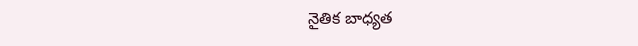నైతిక బాధ్యత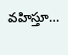వహిస్తూ…